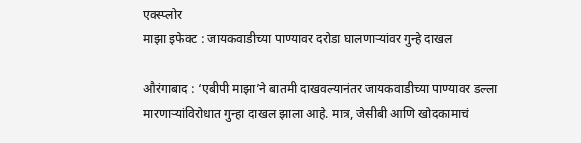एक्स्प्लोर
माझा इफेक्ट : जायकवाडीच्या पाण्यावर दरोडा घालणाऱ्यांवर गुन्हे दाखल

औरंगाबाद : ‘एबीपी माझा’ने बातमी दाखवल्यानंतर जायकवाडीच्या पाण्यावर डल्ला मारणाऱ्यांविरोधात गुन्हा दाखल झाला आहे. मात्र, जेसीबी आणि खोदकामाचं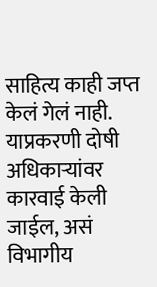साहित्य काही जप्त केलं गेलं नाही. याप्रकरणी दोषी अधिकाऱ्यांवर कारवाई केली जाईल, असं विभागीय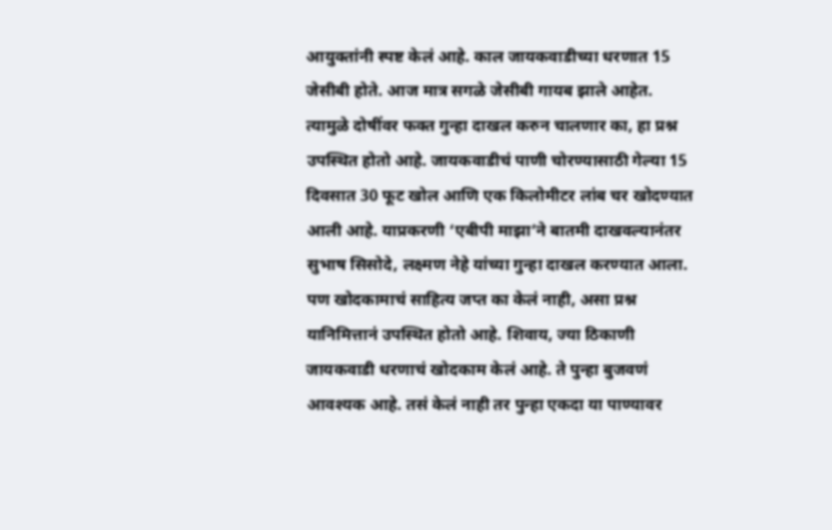आयुक्तांनी स्पष्ट केलं आहे. काल जायकवाडीच्या धरणात 15 जेसीबी होते. आज मात्र सगळे जेसीबी गायब झाले आहेत. त्यामुळे दोषींवर फक्त गुन्हा दाखल करुन चालणार का, हा प्रश्न उपस्थित होतो आहे. जायकवाडीचं पाणी चोरण्यासाठी गेल्या 15 दिवसात 30 फूट खोल आणि एक किलोमीटर लांब चर खोदण्यात आली आहे. याप्रकरणी ‘एबीपी माझा’ने बातमी दाखवल्यानंतर सुभाष सिसोदे, लक्ष्मण नेहे यांच्या गुन्हा दाखल करण्यात आला. पण खोदकामाचं साहित्य जप्त का केलं नाही, असा प्रश्न यानिमित्तानं उपस्थित होतो आहे. शिवाय, ज्या ठिकाणी जायकवाडी धरणाचं खोदकाम केलं आहे. ते पुन्हा बुजवणं आवश्यक आहे. तसं केलं नाही तर पुन्हा एकदा या पाण्यावर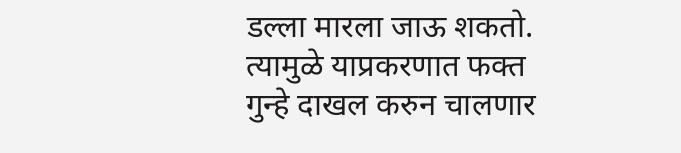डल्ला मारला जाऊ शकतो. त्यामुळे याप्रकरणात फक्त गुन्हे दाखल करुन चालणार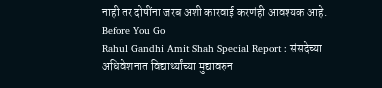नाही तर दोषींना जरब अशी कारवाई करणंही आवश्यक आहे.
Before You Go
Rahul Gandhi Amit Shah Special Report : संसदेच्या अधिवेशनात विद्यार्थ्यांच्या मुद्यावरुन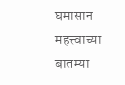घमासान
महत्त्वाच्या बातम्या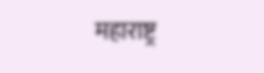महाराष्ट्र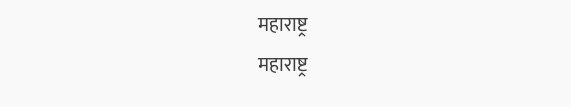महाराष्ट्र
महाराष्ट्र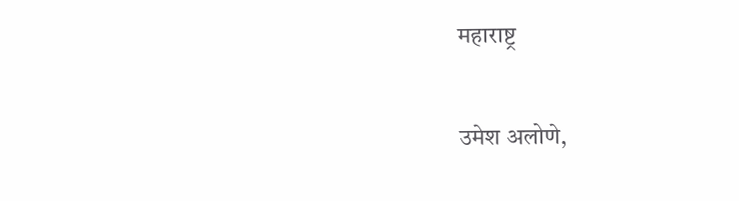महाराष्ट्र

उमेश अलोणे,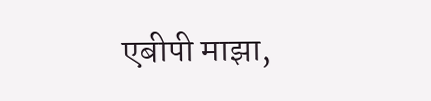एबीपी माझा,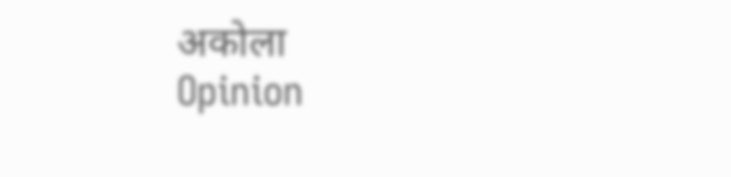अकोला
Opinion